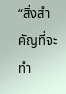“สิ่งสำคัญที่จะทำ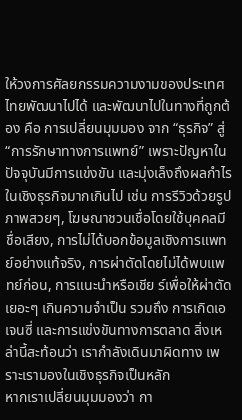ให้วงการศัลยกรรมความงามของประเทศไทยพัฒนาไปได้ และพัฒนาไปในทางที่ถูกต้อง คือ การเปลี่ยนมุมมอง จาก “ธุรกิจ” สู่ “การรักษาทางการแพทย์” เพราะปัญหาในปัจจุบันมีการแข่งขัน และมุ่งเล็งถึงผลกำไรในเชิงธุรกิจมากเกินไป เช่น การรีวิวด้วยรูปภาพสวยๆ, โฆษณาชวนเชื่อโดยใช้บุคคลมีชื่อเสียง, การไม่ได้บอกข้อมูลเชิงการแพทย์อย่างแท้จริง, การผ่าตัดโดยไม่ได้พบแพทย์ก่อน, การแนะนำหรือเชีย ร์เพื่อให้ผ่าตัดเยอะๆ เกินความจำเป็น รวมถึง การเกิดเอเจนซี่ และการแข่งขันทางการตลาด สิ่งเหล่านี้สะท้อนว่า เรากำลังเดินมาผิดทาง เพราะเรามองในเชิงธุรกิจเป็นหลัก
หากเราเปลี่ยนมุมมองว่า กา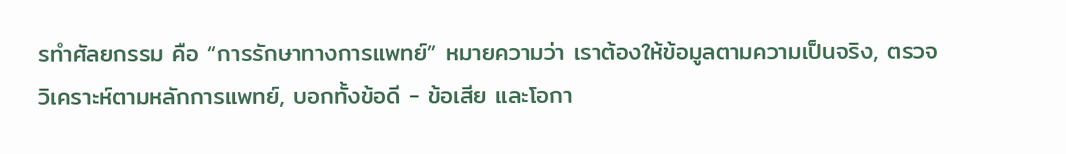รทำศัลยกรรม คือ “การรักษาทางการแพทย์” หมายความว่า เราต้องให้ข้อมูลตามความเป็นจริง, ตรวจวิเคราะห์ตามหลักการแพทย์, บอกทั้งข้อดี - ข้อเสีย และโอกา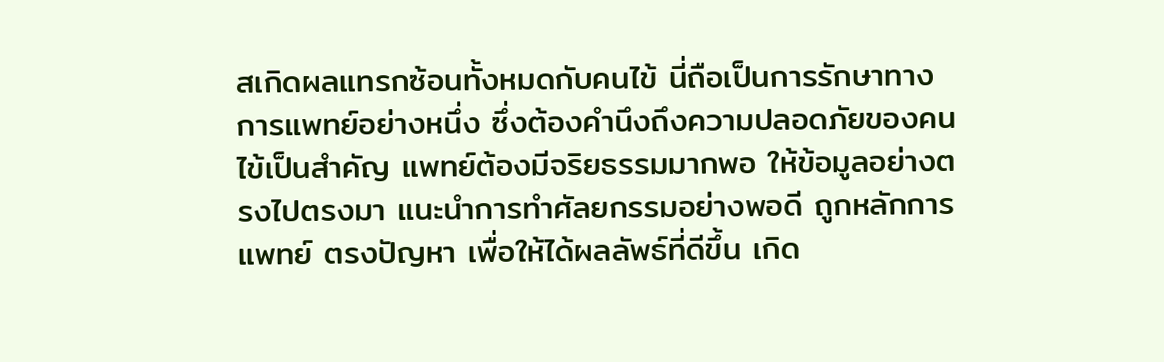สเกิดผลแทรกซ้อนทั้งหมดกับคนไข้ นี่ถือเป็นการรักษาทางการแพทย์อย่างหนึ่ง ซึ่งต้องคำนึงถึงความปลอดภัยของคนไข้เป็นสำคัญ แพทย์ต้องมีจริยธรรมมากพอ ให้ข้อมูลอย่างตรงไปตรงมา แนะนำการทำศัลยกรรมอย่างพอดี ถูกหลักการแพทย์ ตรงปัญหา เพื่อให้ได้ผลลัพธ์ที่ดีขึ้น เกิด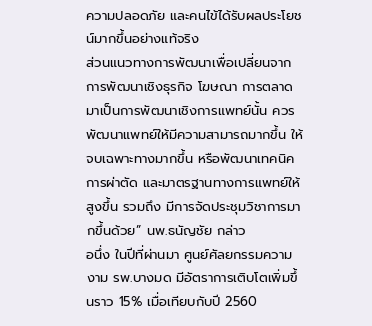ความปลอดภัย และคนไข้ได้รับผลประโยชน์มากขึ้นอย่างแท้จริง
ส่วนแนวทางการพัฒนาเพื่อเปลี่ยนจากการพัฒนาเชิงธุรกิจ โฆษณา การตลาด มาเป็นการพัฒนาเชิงการแพทย์นั้น ควรพัฒนาแพทย์ให้มีความสามารถมากขึ้น ให้จบเฉพาะทางมากขึ้น หรือพัฒนาเทคนิคการผ่าตัด และมาตรฐานทางการแพทย์ให้สูงขึ้น รวมถึง มีการจัดประชุมวิชาการมากขึ้นด้วย” นพ.ธนัญชัย กล่าว
อนึ่ง ในปีที่ผ่านมา ศูนย์ศัลยกรรมความงาม รพ.บางมด มีอัตราการเติบโตเพิ่มขึ้นราว 15% เมื่อเทียบกับปี 2560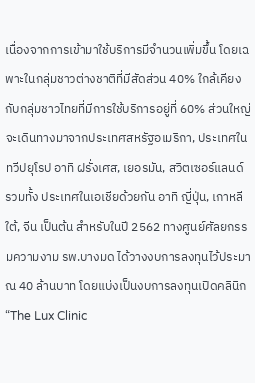เนื่องจากการเข้ามาใช้บริการมีจำนวนเพิ่มขึ้น โดยเฉพาะในกลุ่มชาวต่างชาติที่มีสัดส่วน 40% ใกล้เคียงกับกลุ่มชาวไทยที่มีการใช้บริการอยู่ที่ 60% ส่วนใหญ่จะเดินทางมาจากประเทศสหรัฐอเมริกา, ประเทศในทวีปยุโรป อาทิ ฝรั่งเศส, เยอรมัน, สวิตเซอร์แลนด์ รวมทั้ง ประเทศในเอเชียด้วยกัน อาทิ ญี่ปุ่น, เกาหลีใต้, จีน เป็นต้น สำหรับในปี 2562 ทางศูนย์ศัลยกรรมความงาม รพ.บางมด ได้วางงบการลงทุนไว้ประมาณ 40 ล้านบาท โดยแบ่งเป็นงบการลงทุนเปิดคลินิก “The Lux Clinic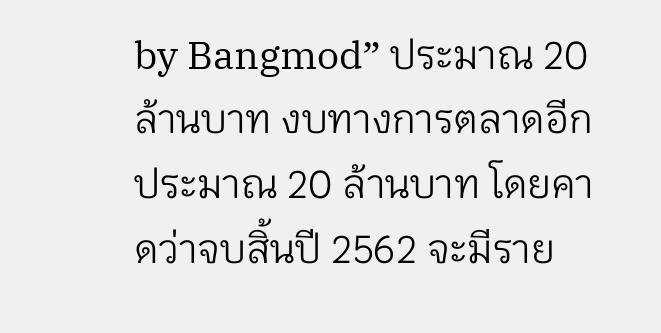by Bangmod” ประมาณ 20 ล้านบาท งบทางการตลาดอีกประมาณ 20 ล้านบาท โดยคาดว่าจบสิ้นปี 2562 จะมีราย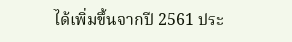ได้เพิ่มขึ้นจากปี 2561 ประ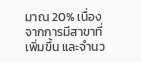มาณ 20% เนื่องจากการมีสาขาที่เพิ่มขึ้น และจำนว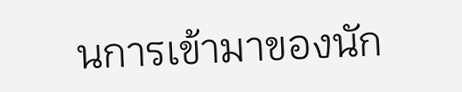นการเข้ามาของนัก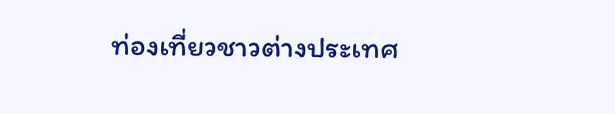ท่องเที่ยวชาวต่างประเทศ